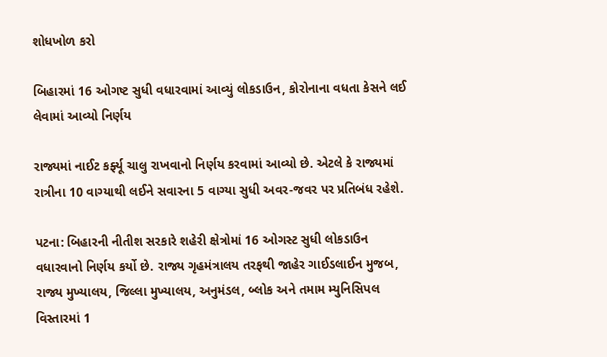શોધખોળ કરો

બિહારમાં 16 ઓગષ્ટ સુધી વધારવામાં આવ્યું લોકડાઉન, કોરોનાના વધતા કેસને લઈ લેવામાં આવ્યો નિર્ણય

રાજ્યમાં નાઈટ કર્ફ્યૂ ચાલુ રાખવાનો નિર્ણય કરવામાં આવ્યો છે. એટલે કે રાજ્યમાં રાત્રીના 10 વાગ્યાથી લઈને સવારના 5 વાગ્યા સુધી અવર-જવર પર પ્રતિબંધ રહેશે.

પટના: બિહારની નીતીશ સરકારે શહેરી ક્ષેત્રોમાં 16 ઓગસ્ટ સુધી લોકડાઉન વધારવાનો નિર્ણય કર્યો છે. રાજ્ય ગૃહમંત્રાલય તરફથી જાહેર ગાઈડલાઈન મુજબ, રાજ્ય મુખ્યાલય, જિલ્લા મુખ્યાલય, અનુમંડલ, બ્લોક અને તમામ મ્યુનિસિપલ વિસ્તારમાં 1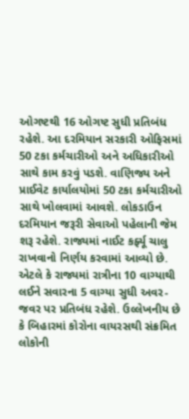ઓગષ્ટથી 16 ઓગષ્ટ સુધી પ્રતિબંધ રહેશે. આ દરમિયાન સરકારી ઓફિસમાં 50 ટકા કર્મચારીઓ અને અધિકારીઓ સાથે કામ કરવું પડશે. વાણિજ્ય અને પ્રાઈવેટ કાર્યાલયોમાં 50 ટકા કર્મચારીઓ સાથે ખોલવામાં આવશે. લોકડાઉન દરમિયાન જરૂરી સેવાઓ પહેલાની જેમ શરૂ રહેશે. રાજ્યમાં નાઈટ કર્ફ્યૂ ચાલુ રાખવાનો નિર્ણય કરવામાં આવ્યો છે. એટલે કે રાજ્યમાં રાત્રીના 10 વાગ્યાથી લઈને સવારના 5 વાગ્યા સુધી અવર-જવર પર પ્રતિબંધ રહેશે. ઉલ્લેખનીય છે કે બિહારમાં કોરોના વાયરસથી સંક્રમિત લોકોની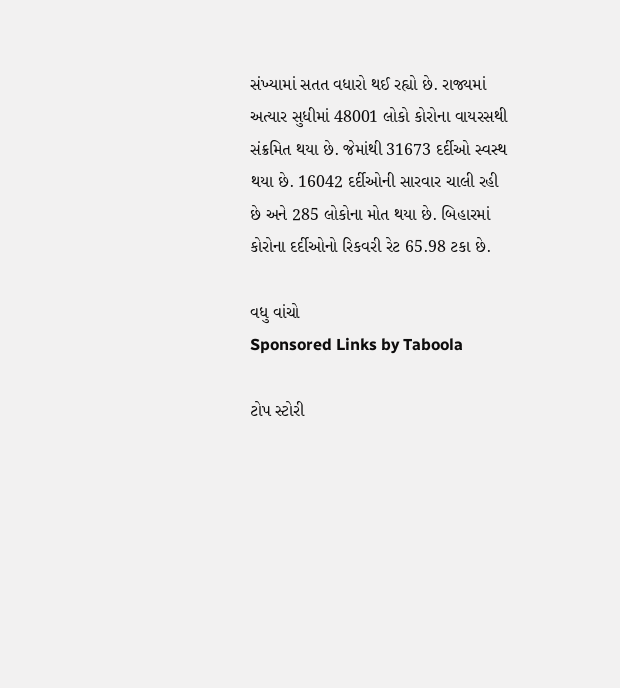સંખ્યામાં સતત વધારો થઈ રહ્યો છે. રાજ્યમાં અત્યાર સુધીમાં 48001 લોકો કોરોના વાયરસથી સંક્રમિત થયા છે. જેમાંથી 31673 દર્દીઓ સ્વસ્થ થયા છે. 16042 દર્દીઓની સારવાર ચાલી રહી છે અને 285 લોકોના મોત થયા છે. બિહારમાં કોરોના દર્દીઓનો રિકવરી રેટ 65.98 ટકા છે.

વધુ વાંચો
Sponsored Links by Taboola

ટોપ સ્ટોરી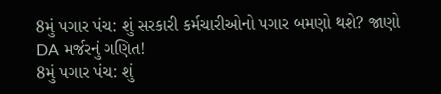8મું પગાર પંચ: શું સરકારી કર્મચારીઓનો પગાર બમણો થશે? જાણો DA મર્જરનું ગણિત!
8મું પગાર પંચ: શું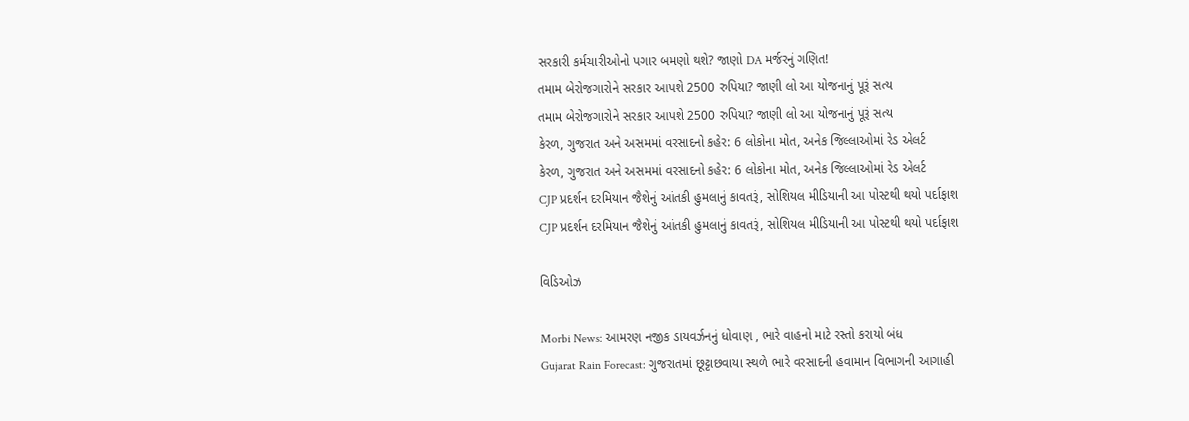સરકારી કર્મચારીઓનો પગાર બમણો થશે? જાણો DA મર્જરનું ગણિત!
તમામ બેરોજગારોને સરકાર આપશે 2500 રુપિયા? જાણી લો આ યોજનાનું પૂરૂં સત્ય
તમામ બેરોજગારોને સરકાર આપશે 2500 રુપિયા? જાણી લો આ યોજનાનું પૂરૂં સત્ય
કેરળ, ગુજરાત અને અસમમાં વરસાદનો કહેર: 6 લોકોના મોત, અનેક જિલ્લાઓમાં રેડ એલર્ટ
કેરળ, ગુજરાત અને અસમમાં વરસાદનો કહેર: 6 લોકોના મોત, અનેક જિલ્લાઓમાં રેડ એલર્ટ
CJP પ્રદર્શન દરમિયાન જૈશેનું આંતકી હુમલાનું કાવતરૂં, સોશિયલ મીડિયાની આ પોસ્ટથી થયો પર્દાફાશ
CJP પ્રદર્શન દરમિયાન જૈશેનું આંતકી હુમલાનું કાવતરૂં, સોશિયલ મીડિયાની આ પોસ્ટથી થયો પર્દાફાશ

વિડિઓઝ

Morbi News: આમરણ નજીક ડાયવર્ઝનનું ધોવાણ , ભારે વાહનો માટે રસ્તો કરાયો બંધ
Gujarat Rain Forecast: ગુજરાતમાં છૂટ્ટાછવાયા સ્થળે ભારે વરસાદની હવામાન વિભાગની આગાહી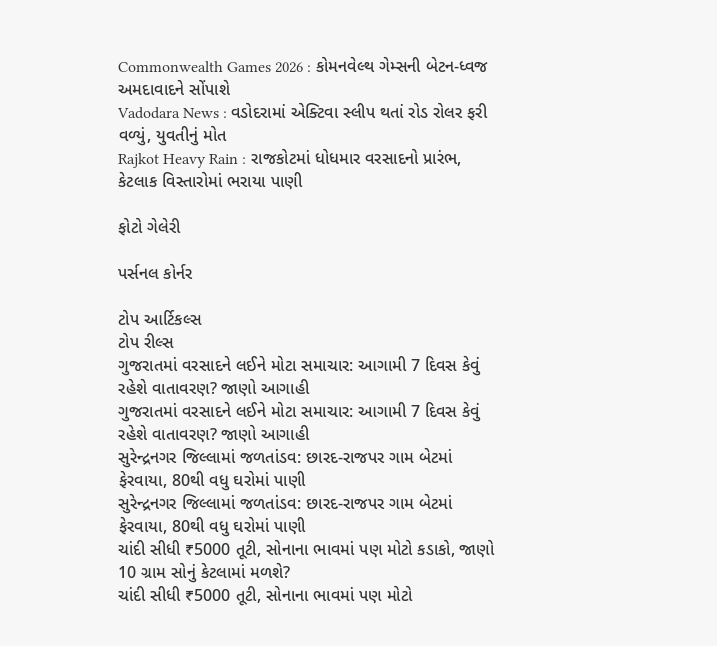Commonwealth Games 2026 : કોમનવેલ્થ ગેમ્સની બેટન-ધ્વજ અમદાવાદને સોંપાશે
Vadodara News : વડોદરામાં એક્ટિવા સ્લીપ થતાં રોડ રોલર ફરી વળ્યું, યુવતીનું મોત
Rajkot Heavy Rain : રાજકોટમાં ધોધમાર વરસાદનો પ્રારંભ, કેટલાક વિસ્તારોમાં ભરાયા પાણી

ફોટો ગેલેરી

પર્સનલ કોર્નર

ટોપ આર્ટિકલ્સ
ટોપ રીલ્સ
ગુજરાતમાં વરસાદને લઈને મોટા સમાચાર: આગામી 7 દિવસ કેવું રહેશે વાતાવરણ? જાણો આગાહી
ગુજરાતમાં વરસાદને લઈને મોટા સમાચાર: આગામી 7 દિવસ કેવું રહેશે વાતાવરણ? જાણો આગાહી
સુરેન્દ્રનગર જિલ્લામાં જળતાંડવ: છારદ-રાજપર ગામ બેટમાં ફેરવાયા, 80થી વધુ ઘરોમાં પાણી
સુરેન્દ્રનગર જિલ્લામાં જળતાંડવ: છારદ-રાજપર ગામ બેટમાં ફેરવાયા, 80થી વધુ ઘરોમાં પાણી
ચાંદી સીધી ₹5000 તૂટી, સોનાના ભાવમાં પણ મોટો કડાકો, જાણો 10 ગ્રામ સોનું કેટલામાં મળશે?
ચાંદી સીધી ₹5000 તૂટી, સોનાના ભાવમાં પણ મોટો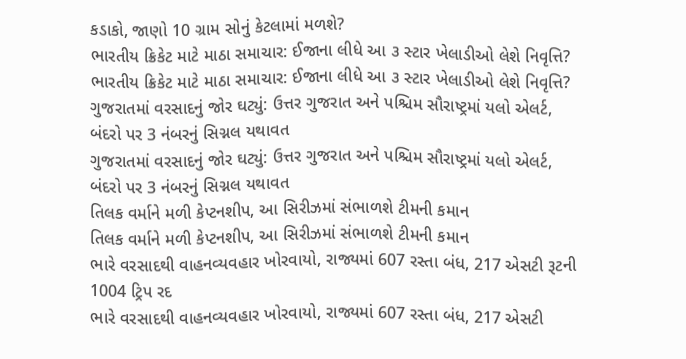કડાકો, જાણો 10 ગ્રામ સોનું કેટલામાં મળશે?
ભારતીય ક્રિકેટ માટે માઠા સમાચાર: ઈજાના લીધે આ ૩ સ્ટાર ખેલાડીઓ લેશે નિવૃત્તિ?
ભારતીય ક્રિકેટ માટે માઠા સમાચાર: ઈજાના લીધે આ ૩ સ્ટાર ખેલાડીઓ લેશે નિવૃત્તિ?
ગુજરાતમાં વરસાદનું જોર ઘટ્યું: ઉત્તર ગુજરાત અને પશ્ચિમ સૌરાષ્ટ્રમાં યલો એલર્ટ, બંદરો પર 3 નંબરનું સિગ્નલ યથાવત
ગુજરાતમાં વરસાદનું જોર ઘટ્યું: ઉત્તર ગુજરાત અને પશ્ચિમ સૌરાષ્ટ્રમાં યલો એલર્ટ, બંદરો પર 3 નંબરનું સિગ્નલ યથાવત
તિલક વર્માને મળી કેપ્ટનશીપ, આ સિરીઝમાં સંભાળશે ટીમની કમાન
તિલક વર્માને મળી કેપ્ટનશીપ, આ સિરીઝમાં સંભાળશે ટીમની કમાન
ભારે વરસાદથી વાહનવ્યવહાર ખોરવાયો, રાજ્યમાં 607 રસ્તા બંધ, 217 એસટી રૂટની 1004 ટ્રિપ રદ
ભારે વરસાદથી વાહનવ્યવહાર ખોરવાયો, રાજ્યમાં 607 રસ્તા બંધ, 217 એસટી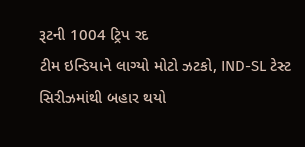રૂટની 1004 ટ્રિપ રદ
ટીમ ઇન્ડિયાને લાગ્યો મોટો ઝટકો, IND-SL ટેસ્ટ સિરીઝમાંથી બહાર થયો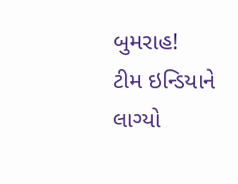બુમરાહ!
ટીમ ઇન્ડિયાને લાગ્યો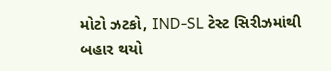મોટો ઝટકો, IND-SL ટેસ્ટ સિરીઝમાંથી બહાર થયો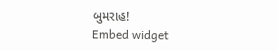બુમરાહ!
Embed widget